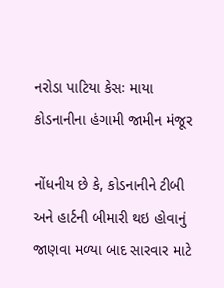નરોડા પાટિયા કેસઃ માયા કોડનાનીના હંગામી જામીન મંજૂર

નોંધનીય છે કે, કોડનાનીને ટીબી અને હાર્ટની બીમારી થઇ હોવાનું જાણવા મળ્યા બાદ સારવાર માટે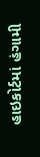હાઇકોર્ટમાં હંગામી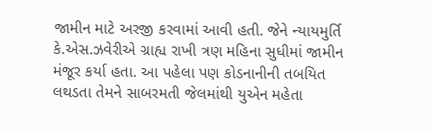જામીન માટે અરજી કરવામાં આવી હતી. જેને ન્યાયમુર્તિ કે.એસ.ઝવેરીએ ગ્રાહ્ય રાખી ત્રણ મહિના સુધીમાં જામીન મંજૂર કર્યા હતા. આ પહેલા પણ કોડનાનીની તબયિત લથડતા તેમને સાબરમતી જેલમાંથી યુએન મહેતા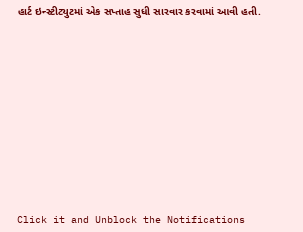હાર્ટ ઇન્સ્ટીટ્યુટમાં એક સપ્તાહ સુધી સારવાર કરવામાં આવી હતી.












Click it and Unblock the Notifications